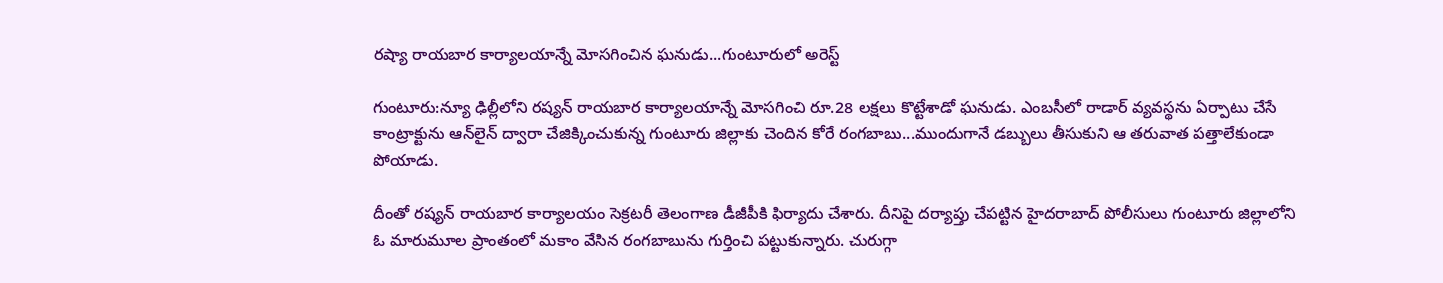రష్యా రాయబార కార్యాలయాన్నే మోసగించిన ఘనుడు...గుంటూరులో అరెస్ట్

గుంటూరు:న్యూ ఢిల్లీలోని రష్యన్‌ రాయబార కార్యాలయాన్నే మోసగించి రూ.28 లక్షలు కొట్టేశాడో ఘనుడు. ఎంబసీలో రాడార్‌ వ్యవస్థను ఏర్పాటు చేసే కాంట్రాక్టును ఆన్‌లైన్‌ ద్వారా చేజిక్కించుకున్న గుంటూరు జిల్లాకు చెందిన కోరే రంగబాబు...ముందుగానే డబ్బులు తీసుకుని ఆ తరువాత పత్తాలేకుండా పోయాడు.

దీంతో రష్యన్‌ రాయబార కార్యాలయం సెక్రటరీ తెలంగాణ డీజీపీకి ఫిర్యాదు చేశారు. దీనిపై దర్యాప్తు చేపట్టిన హైదరాబాద్ పోలీసులు గుంటూరు జిల్లాలోని ఓ మారుమూల ప్రాంతంలో మకాం వేసిన రంగబాబును గుర్తించి పట్టుకున్నారు. చురుగ్గా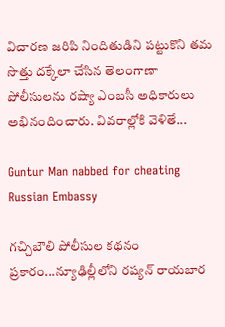విచారణ జరిపి నిందితుడిని పట్టుకొని తమ సొత్తు దక్కేలా చేసిన తెలంగాణా పోలీసులను రష్యా ఎంబసీ అధికారులు అభినందించారు. వివరాల్లోకి వెళితే...

Guntur Man nabbed for cheating Russian Embassy

గచ్చిబౌలి పోలీసుల కథనం ప్రకారం...న్యూఢిల్లీలోని రష్యన్‌ రాయబార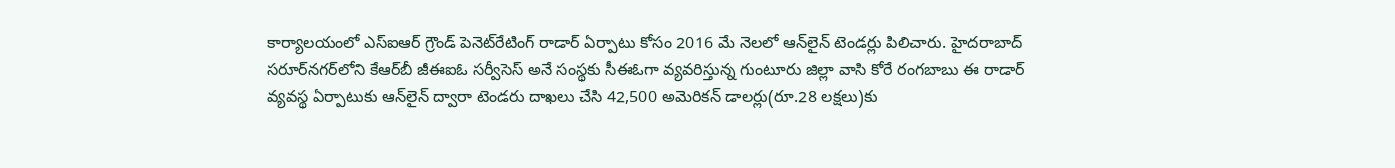కార్యాలయంలో ఎస్‌ఐఆర్‌ గ్రౌండ్‌ పెనెట్‌రేటింగ్‌ రాడార్‌ ఏర్పాటు కోసం 2016 మే నెలలో ఆన్‌లైన్‌ టెండర్లు పిలిచారు. హైదరాబాద్ సరూర్‌నగర్‌లోని కేఆర్‌బీ జీఈఐఓ సర్వీసెస్‌ అనే సంస్థకు సీఈఓగా వ్యవరిస్తున్న గుంటూరు జిల్లా వాసి కోరే రంగబాబు ఈ రాడార్‌ వ్యవస్థ ఏర్పాటుకు ఆన్‌లైన్‌ ద్వారా టెండరు దాఖలు చేసి 42,500 అమెరికన్‌ డాలర్లు(రూ.28 లక్షలు)కు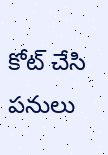కోట్‌ చేసి పనులు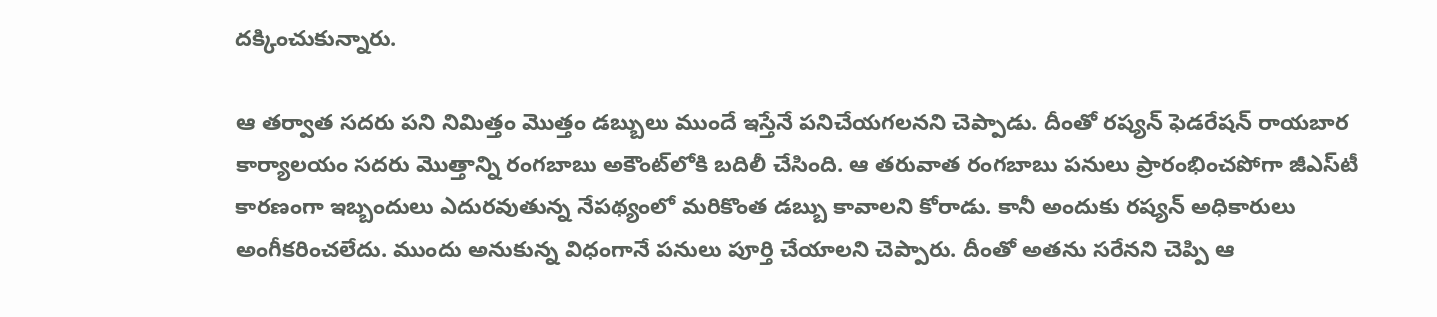దక్కించుకున్నారు.

ఆ తర్వాత సదరు పని నిమిత్తం మొత్తం డబ్బులు ముందే ఇస్తేనే పనిచేయగలనని చెప్పాడు. దీంతో రష్యన్‌ ఫెడరేషన్‌ రాయబార కార్యాలయం సదరు మొత్తాన్ని రంగబాబు అకౌంట్‌లోకి బదిలీ చేసింది. ఆ తరువాత రంగబాబు పనులు ప్రారంభించపోగా జీఎస్‌టీ కారణంగా ఇబ్బందులు ఎదురవుతున్న నేపథ్యంలో మరికొంత డబ్బు కావాలని కోరాడు. కానీ అందుకు రష్యన్‌ అధికారులు అంగీకరించలేదు. ముందు అనుకున్న విధంగానే పనులు పూర్తి చేయాలని చెప్పారు. దీంతో అతను సరేనని చెప్పి ఆ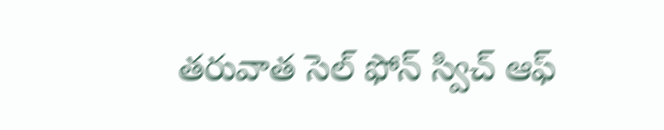తరువాత సెల్‌ ఫోన్‌ స్విచ్‌ ఆఫ్‌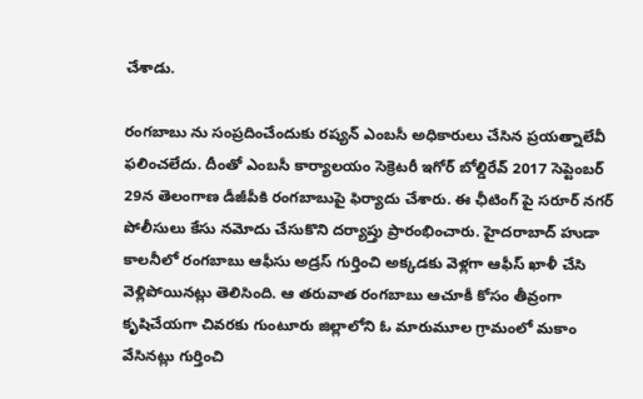చేశాడు.

రంగబాబు ను సంప్రదించేందుకు రష్యన్ ఎంబసీ అధికారులు చేసిన ప్రయత్నాలేవీ ఫలించలేదు. దీంతో ఎంబసీ కార్యాలయం సెక్రెటరీ ఇగోర్‌ బోల్డిరేవ్‌ 2017 సెప్టెంబర్‌ 29న తెలంగాణ డీజీపీకి రంగబాబుపై ఫిర్యాదు చేశారు. ఈ ఛీటింగ్ పై సరూర్‌ నగర్‌ పోలీసులు కేసు నమోదు చేసుకొని దర్యాప్తు ప్రారంభించారు. హైదరాబాద్ హుడా కాలనీలో రంగబాబు ఆఫీసు అడ్రస్ గుర్తించి అక్కడకు వెళ్లగా ఆఫీస్‌ ఖాళీ చేసి వెళ్లిపోయినట్లు తెలిసింది. ఆ తరువాత రంగబాబు ఆచూకీ కోసం తీవ్రంగా కృషిచేయగా చివరకు గుంటూరు జిల్లాలోని ఓ మారుమూల గ్రామంలో మకాం వేసినట్లు గుర్తించి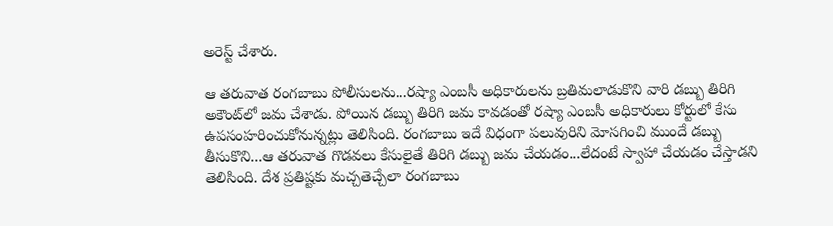అరెస్ట్ చేశారు.

ఆ తరువాత రంగబాబు పోలీసులను...రష్యా ఎంబసీ అధికారులను బ్రతిమలాడుకొని వారి డబ్బు తిరిగి అకౌంట్‌లో జమ చేశాడు. పోయిన డబ్బు తిరిగి జమ కావడంతో రష్యా ఎంబసీ అధికారులు కోర్టులో కేసు ఉపసంహరించుకోనున్నట్లు తెలిసింది. రంగబాబు ఇదే విధంగా పలువురిని మోసగించి ముందే డబ్బు తీసుకొని...ఆ తరువాత గొడవలు కేసులైతే తిరిగి డబ్బు జమ చేయడం...లేదంటే స్వాహా చేయడం చేస్తాడని తెలిసింది. దేశ ప్రతిష్టకు మచ్చతెచ్చేలా రంగబాబు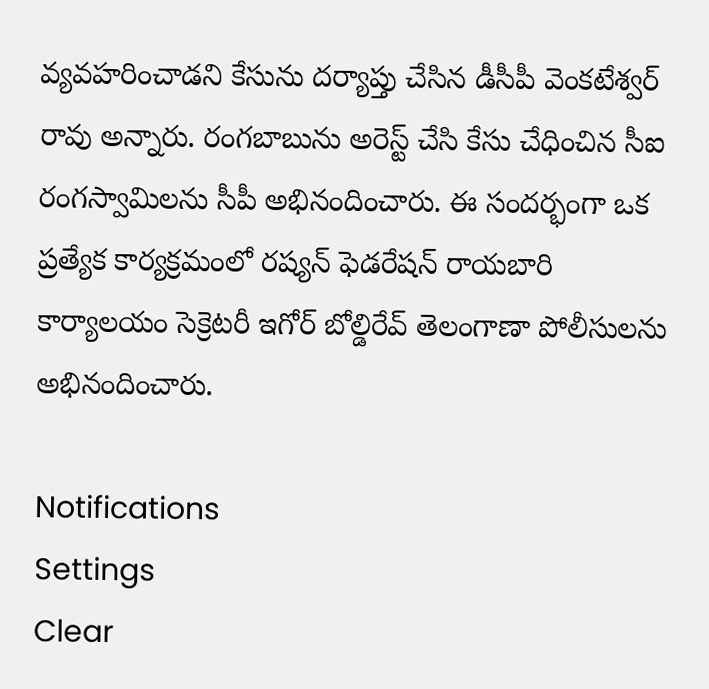వ్యవహరించాడని కేసును దర్యాప్తు చేసిన డీసీపీ వెంకటేశ్వర్‌ రావు అన్నారు. రంగబాబును అరెస్ట్ చేసి కేసు చేధించిన సీఐ రంగస్వామిలను సీపీ అభినందించారు. ఈ సందర్భంగా ఒక ప్రత్యేక కార్యక్రమంలో రష్యన్‌ ఫెడరేషన్‌ రాయబారి కార్యాలయం సెక్రెటరీ ఇగోర్‌ బోల్డిరేవ్‌ తెలంగాణా పోలీసులను అభినందించారు.

Notifications
Settings
Clear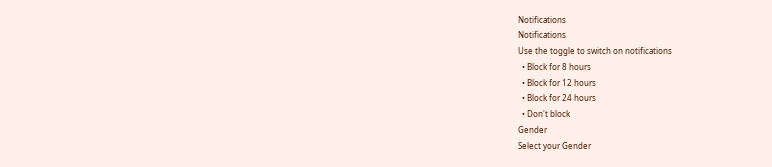Notifications
Notifications
Use the toggle to switch on notifications
  • Block for 8 hours
  • Block for 12 hours
  • Block for 24 hours
  • Don't block
Gender
Select your Gender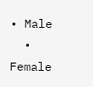• Male
  • Female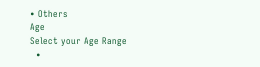• Others
Age
Select your Age Range
  •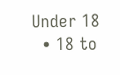Under 18
  • 18 to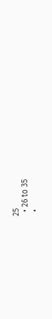25
  • 26 to 35
  •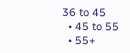36 to 45
  • 45 to 55
  • 55+